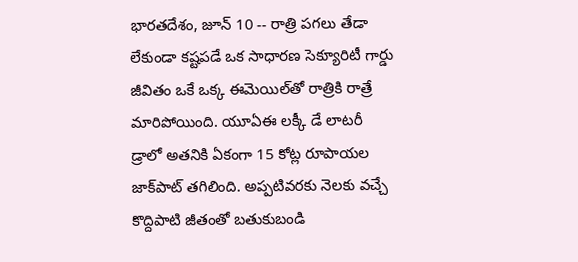భారతదేశం, జూన్ 10 -- రాత్రి పగలు తేడా లేకుండా కష్టపడే ఒక సాధారణ సెక్యూరిటీ గార్డు జీవితం ఒకే ఒక్క ఈమెయిల్‌తో రాత్రికి రాత్రే మారిపోయింది. యూఏఈ లక్కీ డే లాటరీ డ్రాలో అతనికి ఏకంగా 15 కోట్ల రూపాయల జాక్‌పాట్ తగిలింది. అప్పటివరకు నెలకు వచ్చే కొద్దిపాటి జీతంతో బతుకుబండి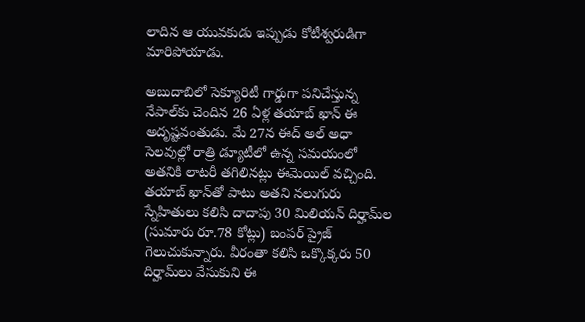లాదిన ఆ యువకుడు ఇప్పుడు కోటీశ్వరుడిగా మారిపోయాడు.

అబుదాబిలో సెక్యూరిటీ గార్డుగా పనిచేస్తున్న నేపాల్‌కు చెందిన 26 ఏళ్ల తయాబ్ ఖాన్ ఈ అదృష్టవంతుడు. మే 27న ఈద్ అల్ అధా సెలవుల్లో రాత్రి డ్యూటీలో ఉన్న సమయంలో అతనికి లాటరీ తగిలినట్లు ఈమెయిల్ వచ్చింది. తయాబ్ ఖాన్‌తో పాటు అతని నలుగురు స్నేహితులు కలిసి దాదాపు 30 మిలియన్ దిర్హామ్‌ల (సుమారు రూ.78 కోట్లు) బంపర్ ప్రైజ్ గెలుచుకున్నారు. వీరంతా కలిసి ఒక్కొక్కరు 50 దిర్హామ్‌లు వేసుకుని ఈ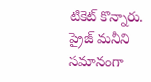టికెట్ కొన్నారు. ప్రైజ్ మనీని సమానంగా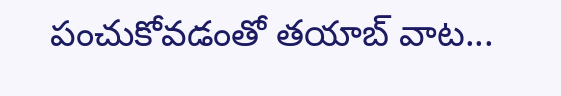పంచుకోవడంతో తయాబ్ వాట...